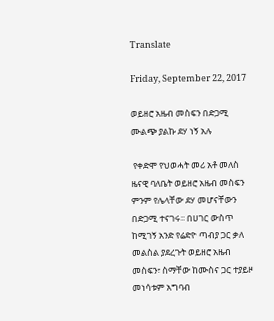Translate

Friday, September 22, 2017

ወይዘሮ አዜብ መስፍን በድጋሚ ሙልጭ ያልኩ ደሃ ነኝ አሉ

 የቀድሞ የህወሓት መሪ አቶ መለስ ዜናዊ ባለቤት ወይዘሮ አዜብ መስፍን ምንም የሌላቸው ደሃ መሆናቸውን በድጋሚ ተናገሩ፡፡ በሀገር ውስጥ ከሚገኝ አንድ የሬድዮ ጣብያ ጋር ቃለ መልስል ያደረጉት ወይዘሮ አዜብ መስፍን፣ ስማቸው ከሙስና ጋር ተያይዞ መነሳቱም አግባብ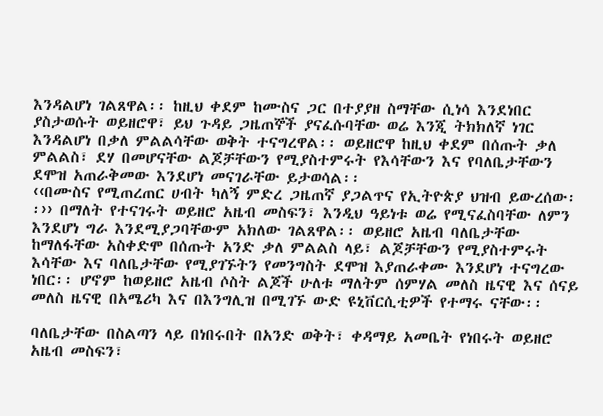እንዳልሆነ ገልጸዋል፡፡ ከዚህ ቀደም ከሙስና ጋር በተያያዘ ስማቸው ሲነሳ እንደነበር ያስታወሱት ወይዘሮዋ፣ ይህ ጉዳይ ጋዜጠኞች ያናፈሱባቸው ወሬ እንጂ ትክክለኛ ነገር እንዳልሆነ በቃለ ምልልሳቸው ወቅት ተናግረዋል፡፡ ወይዘሮዋ ከዚህ ቀደም በሰጡት ቃለ ምልልስ፣ ደሃ በመሆናቸው ልጆቻቸውን የሚያስተምሩት የእሳቸውን እና የባለቤታቸውን ደሞዝ አጠራቅመው እንደሆነ መናገራቸው ይታወሳል፡፡
‹‹በሙስና የሚጠረጠር ሀብት ካለኝ ምድረ ጋዜጠኛ ያጋልጥና የኢትዮጵያ ህዝብ ይውረሰው፡፡›› በማለት የተናገሩት ወይዘሮ አዜብ መስፍን፣ እንዲህ ዓይነቱ ወሬ የሚናፈስባቸው ለምን እንደሆነ ግራ እንደሚያጋባቸውም አክለው ገልጸዋል፡፡ ወይዘሮ አዜብ ባለቤታቸው ከማለፋቸው አስቀድሞ በሰጡት አንድ ቃለ ምልልስ ላይ፣ ልጆቻቸውን የሚያስተምሩት እሳቸው እና ባለቤታቸው የሚያገኙትን የመንግስት ደሞዝ እያጠራቀሙ እንደሆነ ተናግረው ነበር፡፡ ሆኖም ከወይዘሮ አዜብ ሶስት ልጆች ሁለቱ ማለትም ሰምሃል መለስ ዜናዊ እና ሰናይ መለስ ዜናዊ በአሜሪካ እና በእንግሊዝ በሚገኙ ውድ ዩኒቨርሲቲዎች የተማሩ ናቸው፡፡

ባለቤታቸው በስልጣን ላይ በነበሩበት በአንድ ወቅት፣ ቀዳማይ አመቤት የነበሩት ወይዘሮ አዜብ መስፍን፣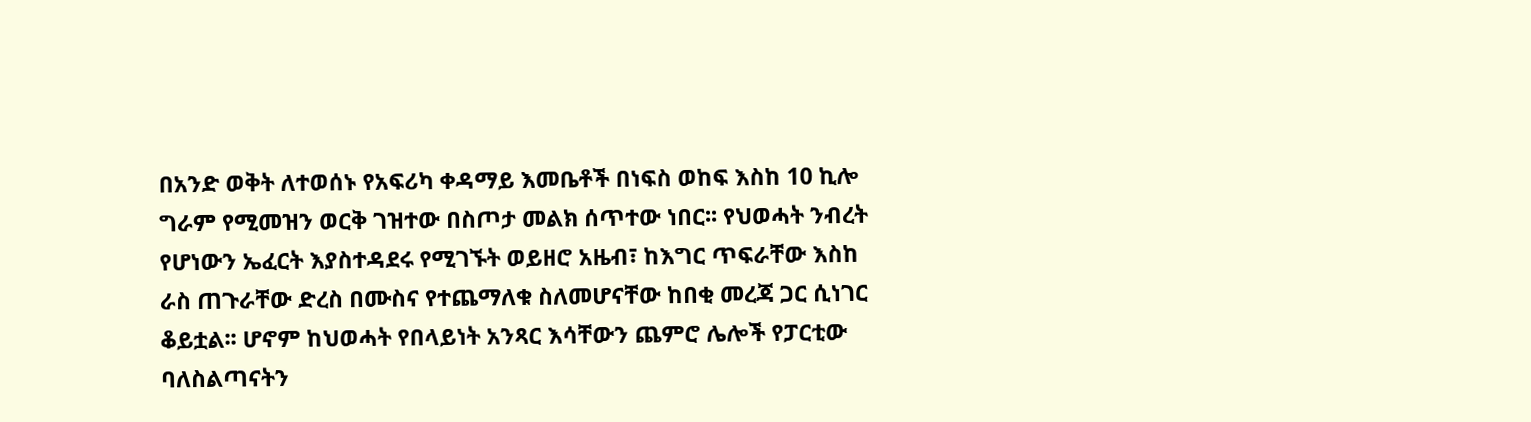በአንድ ወቅት ለተወሰኑ የአፍሪካ ቀዳማይ እመቤቶች በነፍስ ወከፍ እስከ 10 ኪሎ ግራም የሚመዝን ወርቅ ገዝተው በስጦታ መልክ ሰጥተው ነበር፡፡ የህወሓት ንብረት የሆነውን ኤፈርት እያስተዳደሩ የሚገኙት ወይዘሮ አዜብ፣ ከእግር ጥፍራቸው እስከ ራስ ጠጉራቸው ድረስ በሙስና የተጨማለቁ ስለመሆናቸው ከበቂ መረጃ ጋር ሲነገር ቆይቷል፡፡ ሆኖም ከህወሓት የበላይነት አንጻር እሳቸውን ጨምሮ ሌሎች የፓርቲው ባለስልጣናትን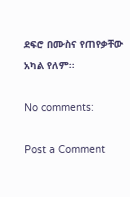ደፍሮ በሙስና የጠየቃቸው አካል የለም፡፡

No comments:

Post a Comment